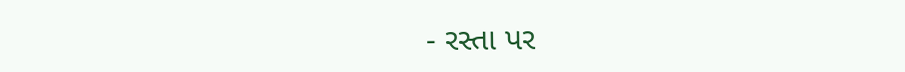- રસ્તા પર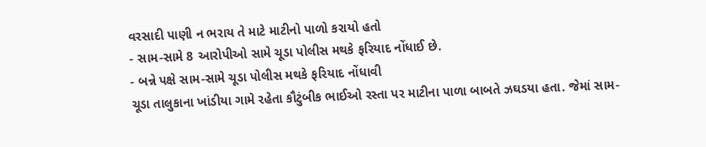વરસાદી પાણી ન ભરાય તે માટે માટીનો પાળો કરાયો હતો
- સામ-સામે 8 આરોપીઓ સામે ચૂડા પોલીસ મથકે ફરિયાદ નોંધાઈ છે.
- બન્ને પક્ષે સામ-સામે ચૂડા પોલીસ મથકે ફરિયાદ નોંધાવી
ચૂડા તાલુકાના ખાંડીયા ગામે રહેતા કૌટુંબીક ભાઈઓ રસ્તા પર માટીના પાળા બાબતે ઝઘડયા હતા. જેમાં સામ-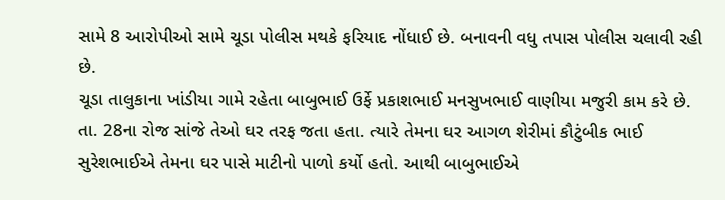સામે 8 આરોપીઓ સામે ચૂડા પોલીસ મથકે ફરિયાદ નોંધાઈ છે. બનાવની વધુ તપાસ પોલીસ ચલાવી રહી છે.
ચૂડા તાલુકાના ખાંડીયા ગામે રહેતા બાબુભાઈ ઉર્ફે પ્રકાશભાઈ મનસુખભાઈ વાણીયા મજુરી કામ કરે છે. તા. 28ના રોજ સાંજે તેઓ ઘર તરફ જતા હતા. ત્યારે તેમના ઘર આગળ શેરીમાં કૌટુંબીક ભાઈ સુરેશભાઈએ તેમના ઘર પાસે માટીનો પાળો કર્યો હતો. આથી બાબુભાઈએ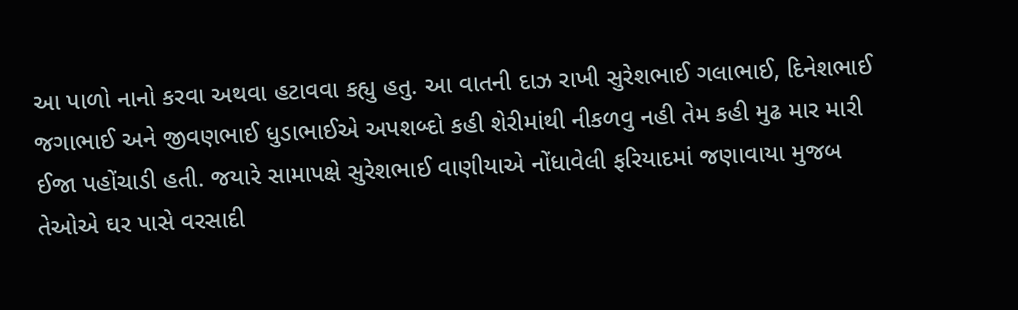આ પાળો નાનો કરવા અથવા હટાવવા કહ્યુ હતુ. આ વાતની દાઝ રાખી સુરેશભાઈ ગલાભાઈ, દિનેશભાઈ જગાભાઈ અને જીવણભાઈ ધુડાભાઈએ અપશબ્દો કહી શેરીમાંથી નીકળવુ નહી તેમ કહી મુઢ માર મારી ઈજા પહોંચાડી હતી. જયારે સામાપક્ષે સુરેશભાઈ વાણીયાએ નોંધાવેલી ફરિયાદમાં જણાવાયા મુજબ તેઓએ ઘર પાસે વરસાદી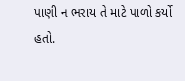પાણી ન ભરાય તે માટે પાળો કર્યો હતો.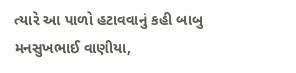ત્યારે આ પાળો હટાવવાનું કહી બાબુ મનસુખભાઈ વાણીયા,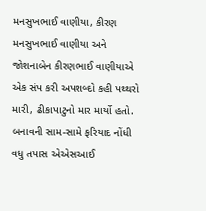મનસુખભાઈ વાણીયા, કીરણ મનસુખભાઈ વાણીયા અને જોશનાબેન કીરણભાઈ વાણીયાએ એક સંપ કરી અપશબ્દો કહી પથ્થરો મારી, ઢીકાપાટુનો માર માર્યો હતો. બનાવની સામ-સામે ફરિયાદ નોંધી વધુ તપાસ એએસઆઈ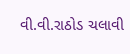વી.વી.રાઠોડ ચલાવી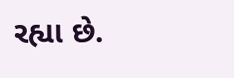રહ્યા છે.